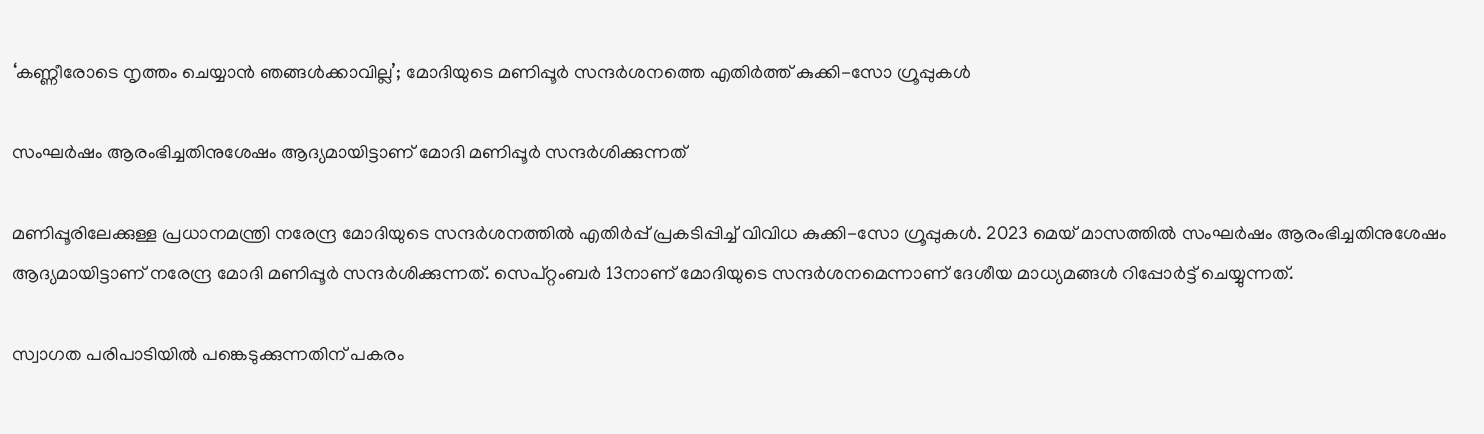‘കണ്ണീരോടെ നൃത്തം ചെയ്യാൻ ഞങ്ങൾക്കാവില്ല’; മോദിയുടെ മണിപ്പൂർ സന്ദർശനത്തെ എതിർത്ത് കുക്കി-സോ ഗ്രൂപ്പുകൾ

സംഘർഷം ആരംഭിച്ചതിനുശേഷം ആദ്യമായിട്ടാണ് മോദി മണിപ്പൂർ സന്ദർശിക്കുന്നത്

മണിപ്പൂരിലേക്കുള്ള പ്രധാനമന്ത്രി നരേന്ദ്ര മോദിയുടെ സന്ദർശനത്തിൽ എതിർപ്പ് പ്രകടിപ്പിച്ച് വിവിധ കുക്കി-സോ ഗ്രൂപ്പുകൾ. 2023 മെയ് മാസത്തിൽ സംഘർഷം ആരംഭിച്ചതിനുശേഷം ആദ്യമായിട്ടാണ് നരേന്ദ്ര മോദി മണിപ്പൂർ സന്ദർശിക്കുന്നത്. സെപ്റ്റംബർ 13നാണ് മോദിയുടെ സന്ദർശനമെന്നാണ് ദേശീയ മാധ്യമങ്ങൾ റിപ്പോർട്ട് ചെയ്യുന്നത്.

സ്വാഗത പരിപാടിയിൽ പങ്കെടുക്കുന്നതിന് പകരം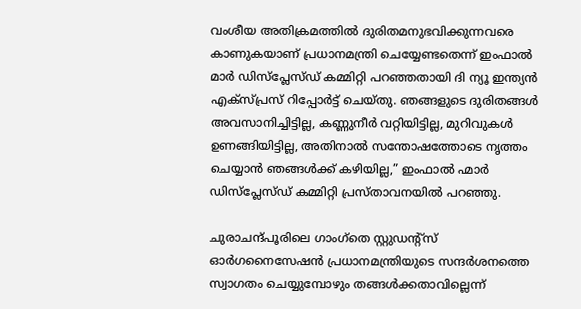വംശീയ അതിക്രമത്തിൽ ദുരിതമനുഭവിക്കുന്നവരെ കാണുകയാണ് പ്രധാനമന്ത്രി ചെയ്യേണ്ടതെന്ന് ഇംഫാൽ മാർ ഡിസ്‌പ്ലേസ്ഡ് കമ്മിറ്റി പറഞ്ഞതായി ദി ന്യൂ ഇന്ത്യൻ എക്സ്പ്രസ് റിപ്പോർട്ട് ചെയ്തു. ഞങ്ങളുടെ ദുരിതങ്ങൾ അവസാനിച്ചിട്ടില്ല, കണ്ണുനീർ വറ്റിയിട്ടില്ല, മുറിവുകൾ ഉണങ്ങിയിട്ടില്ല, അതിനാൽ സന്തോഷത്തോടെ നൃത്തം ചെയ്യാൻ ഞങ്ങൾക്ക് കഴിയില്ല,” ഇംഫാൽ ഹ്മാർ ഡിസ്‌പ്ലേസ്ഡ് കമ്മിറ്റി പ്രസ്താവനയിൽ പറഞ്ഞു.

ചുരാചന്ദ്പൂരിലെ ഗാംഗ്‌തെ സ്റ്റുഡന്റ്‌സ് ഓർഗനൈസേഷൻ പ്രധാനമന്ത്രിയുടെ സന്ദർശനത്തെ സ്വാഗതം ചെയ്യുമ്പോഴും തങ്ങൾക്കതാവില്ലെന്ന്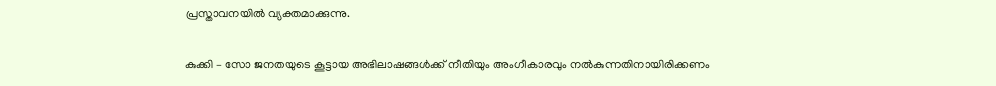പ്രസ്താവനയിൽ വ്യക്തമാക്കുന്നു.

കുക്കി – സോ ജനതയുടെ കൂട്ടായ അഭിലാഷങ്ങൾക്ക് നീതിയും അംഗീകാരവും നൽകുന്നതിനായിരിക്കണം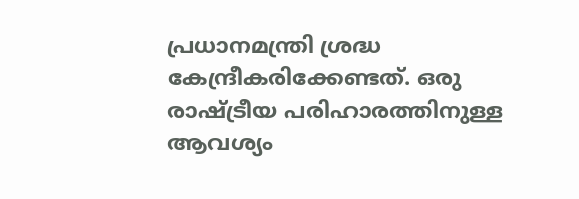പ്രധാനമന്ത്രി ശ്രദ്ധ കേന്ദ്രീകരിക്കേണ്ടത്. ഒരു രാഷ്ട്രീയ പരിഹാരത്തിനുള്ള ആവശ്യം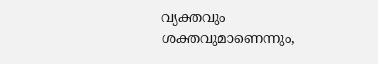വ്യക്തവും ശക്തവുമാണെന്നും,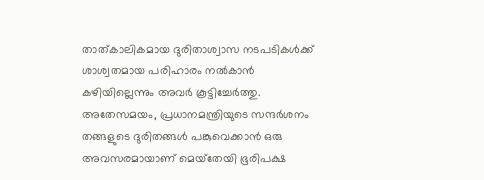താത്കാലികമായ ദുരിതാശ്വാസ നടപടികൾക്ക് ശാശ്വതമായ പരിഹാരം നൽകാൻ കഴിയില്ലെന്നും അവർ കൂട്ടിച്ചേർത്തു. അതേസമയം, പ്രധാനമന്ത്രിയുടെ സന്ദർശനം തങ്ങളുടെ ദുരിതങ്ങൾ പങ്കുവെക്കാൻ ഒരു അവസരമായാണ് മെയ്‌തേയി ഭൂരിപക്ഷ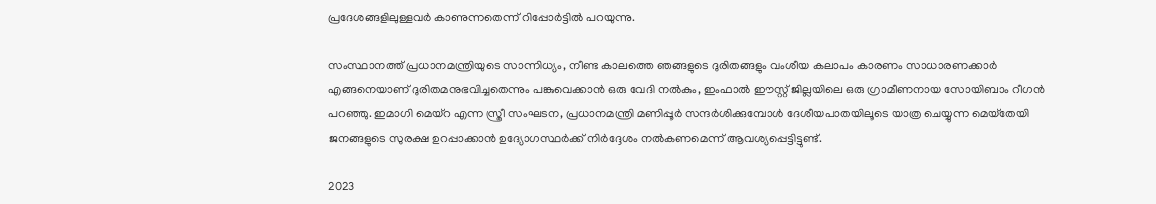പ്രദേശങ്ങളിലുള്ളവർ കാണുന്നതെന്ന് റിപ്പോർ‍ട്ടിൽ പറയുന്നു.

സംസ്ഥാനത്ത് പ്രധാനമന്ത്രിയുടെ സാന്നിധ്യം, നീണ്ട കാലത്തെ ഞങ്ങളുടെ ദുരിതങ്ങളും വംശീയ കലാപം കാരണം സാധാരണക്കാർ എങ്ങനെയാണ് ദുരിതമനുഭവിച്ചതെന്നും പങ്കുവെക്കാൻ ഒരു വേദി നൽകും, ഇംഫാൽ ഈസ്റ്റ് ജില്ലയിലെ ഒരു ഗ്രാമീണനായ സോയിബാം റീഗൻ പറഞ്ഞു. ഇമാഗി മെയ്‌റ എന്ന സ്ത്രീ സംഘടന, പ്രധാനമന്ത്രി മണിപ്പൂർ സന്ദർശിക്കുമ്പോൾ ദേശീയപാതയിലൂടെ യാത്ര ചെയ്യുന്ന മെയ്‌തേയി ജനങ്ങളുടെ സുരക്ഷ ഉറപ്പാക്കാൻ ഉദ്യോഗസ്ഥർക്ക് നിർദ്ദേശം നൽകണമെന്ന് ആവശ്യപ്പെട്ടിട്ടുണ്ട്.

2023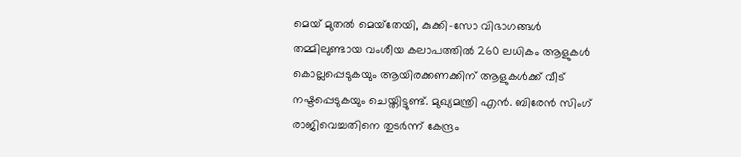മെയ് മുതൽ മെയ്‌തേയി, കുക്കി-സോ വിഭാഗങ്ങൾ തമ്മിലുണ്ടായ വംശീയ കലാപത്തിൽ 260 ലധികം ആളുകൾ കൊല്ലപ്പെടുകയും ആയിരക്കണക്കിന് ആളുകൾക്ക് വീട് നഷ്ടപ്പെടുകയും ചെയ്തിട്ടുണ്ട്. മുഖ്യമന്ത്രി എൻ. ബിരേൻ സിംഗ് രാജിവെച്ചതിനെ തുടർന്ന് കേന്ദ്രം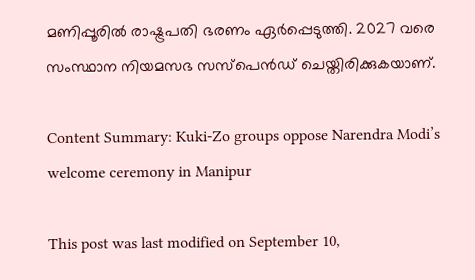മണിപ്പൂരിൽ രാഷ്ട്രപതി ഭരണം ഏർപ്പെടുത്തി. 2027 വരെ സംസ്ഥാന നിയമസഭ സസ്പെൻഡ് ചെയ്തിരിക്കുകയാണ്.

Content Summary: Kuki-Zo groups oppose Narendra Modi’s welcome ceremony in Manipur

This post was last modified on September 10,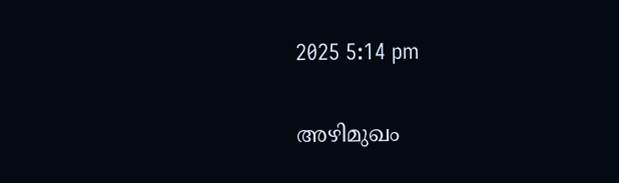2025 5:14 pm

അഴിമുഖം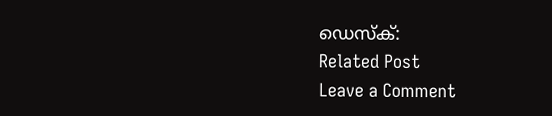ഡെസ്‌ക്:
Related Post
Leave a Comment